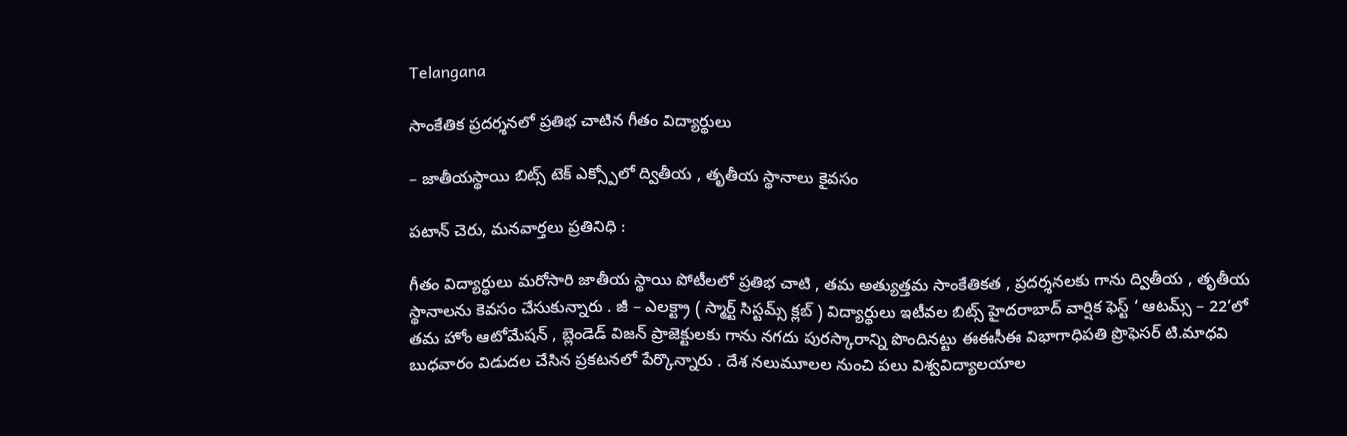Telangana

సాంకేతిక ప్రదర్శనలో ప్రతిభ చాటిన గీతం విద్యార్థులు

– జాతీయస్థాయి బిట్స్ టెక్ ఎక్స్పోలో ద్వితీయ , తృతీయ స్థానాలు కైవసం

పటాన్ చెరు, మనవార్తలు ప్రతినిధి :

గీతం విద్యార్థులు మరోసారి జాతీయ స్థాయి పోటీలలో ప్రతిభ చాటి , తమ అత్యుత్తమ సాంకేతికత , ప్రదర్శనలకు గాను ద్వితీయ , తృతీయ స్థానాలను కెవసం చేసుకున్నారు . జీ – ఎలక్ట్రా ( స్మార్ట్ సిస్టమ్స్ క్లబ్ ) విద్యార్థులు ఇటీవల బిట్స్ హైదరాబాద్ వార్షిక ఫెస్ట్ ‘ ఆటమ్స్ – 22’లో తమ హోం ఆటోమేషన్ , బ్లెండెడ్ విజన్ ప్రాజెక్టులకు గాను నగదు పురస్కారాన్ని పొందినట్టు ఈఈసీఈ విభాగాధిపతి ప్రొఫెసర్ టి.మాధవి బుధవారం విడుదల చేసిన ప్రకటనలో పేర్కొన్నారు . దేశ నలుమూలల నుంచి పలు విశ్వవిద్యాలయాల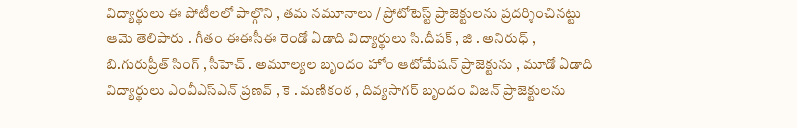విద్యార్థులు ఈ పోటీలలో పాల్గొని , తమ నమూనాలు / ప్రోటోటెస్ట్ ప్రాజెక్టులను ప్రదర్శించినట్టు ఆమె తెలిపారు . గీతం ఈఈసీఈ రెండో ఏడాది విద్యార్థులు సి.దీపక్ , జి . అనిరుధ్ , బి.గురుప్రీత్ సింగ్ , సీహెచ్ . అమూల్యల బృందం హోం ఆటోమేషన్ ప్రాజెక్టును , మూడో ఏడాది విద్యార్థులు ఎంవీఎస్ఎన్ ప్రణవ్ , కె . మణికంఠ , దివ్యసాగర్ బృందం విజన్ ప్రాజెక్టులను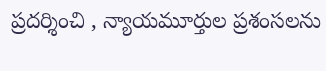ప్రదర్శించి , న్యాయమూర్తుల ప్రశంసలను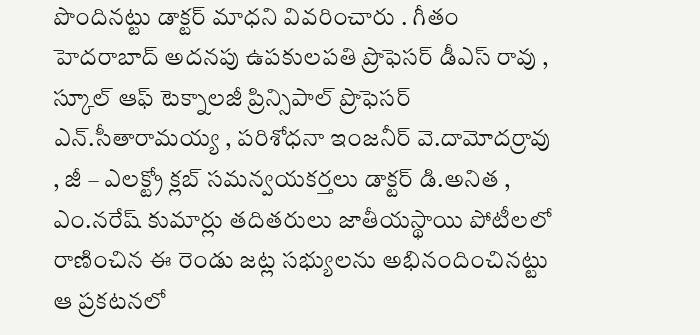పొందినట్టు డాక్టర్ మాధని వివరించారు . గీతం హెదరాబాద్ అదనపు ఉపకులపతి ప్రొఫెసర్ డీఎస్ రావు , స్కూల్ ఆఫ్ టెక్నాలజీ ప్రిన్సిపాల్ ప్రొఫెసర్ ఎన్.సీతారామయ్య , పరిశోధనా ఇంజనీర్ వె.దామోదర్రావు , జీ – ఎలక్ట్రో క్లబ్ సమన్వయకర్తలు డాక్టర్ డి.అనిత , ఎం.నరేష్ కుమార్లు తదితరులు జాతీయస్థాయి పోటీలలో రాణించిన ఈ రెండు జట్ల సభ్యులను అభినందించినట్టు ఆ ప్రకటనలో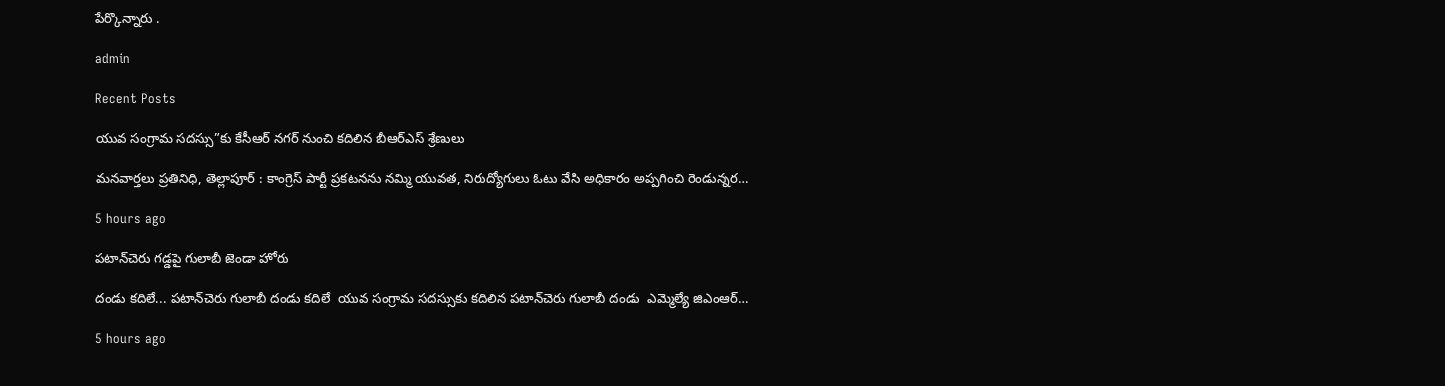పేర్కొన్నారు .

admin

Recent Posts

యువ సంగ్రామ సదస్సు”కు కేసీఆర్ నగర్ నుంచి కదిలిన బీఆర్ఎస్ శ్రేణులు

మనవార్తలు ప్రతినిధి, తెల్లాపూర్ : కాంగ్రెస్ పార్టీ ప్రకటనను నమ్మి యువత, నిరుద్యోగులు ఓటు వేసి అధికారం అప్పగించి రెండున్నర…

5 hours ago

పటాన్‌చెరు గడ్డపై గులాబీ జెండా హోరు

దండు కదిలే... పటాన్‌చెరు గులాబీ దండు కదిలే  యువ సంగ్రామ సదస్సుకు కదిలిన పటాన్‌చెరు గులాబీ దండు  ఎమ్మెల్యే జిఎంఆర్…

5 hours ago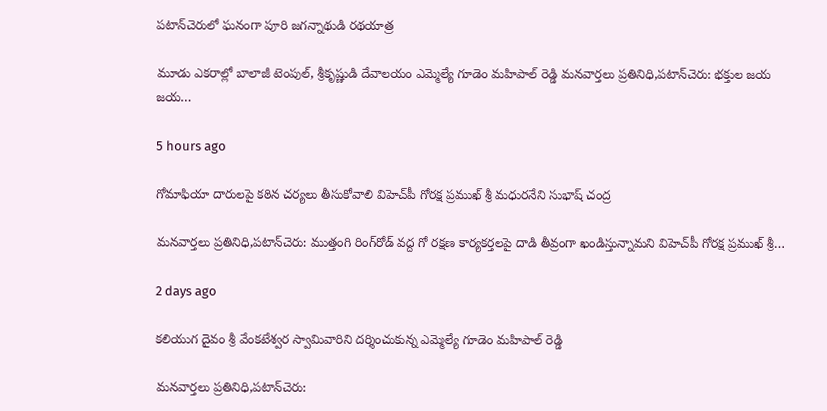పటాన్‌చెరులో ఘనంగా పూరి జగన్నాథుడి రథయాత్ర

మూడు ఎకరాల్లో బాలాజీ టెంపుల్, శ్రీకృష్ణుడి దేవాలయం ఎమ్మెల్యే గూడెం మహిపాల్ రెడ్డి మనవార్తలు ప్రతినిధి,పటాన్‌చెరు: భక్తుల జయ జయ…

5 hours ago

గోమాఫియా దారులపై కఠిన చర్యలు తీసుకోవాలి విహెచ్‌పీ గోరక్ష ప్రముఖ్ శ్రీ మధురనేని సుభాష్ చంద్ర

మనవార్తలు ప్రతినిధి,పటాన్‌చెరు: ముత్తంగి రింగ్‌రోడ్ వద్ద గో రక్షణ కార్యకర్తలపై దాడి తీవ్రంగా ఖండిస్తున్నామని విహెచ్‌పీ గోరక్ష ప్రముఖ్ శ్రీ…

2 days ago

కలియుగ దైవం శ్రీ వేంకటేశ్వర స్వామివారిని దర్శించుకున్న ఎమ్మెల్యే గూడెం మహిపాల్ రెడ్డి

మనవార్తలు ప్రతినిధి,పటాన్‌చెరు: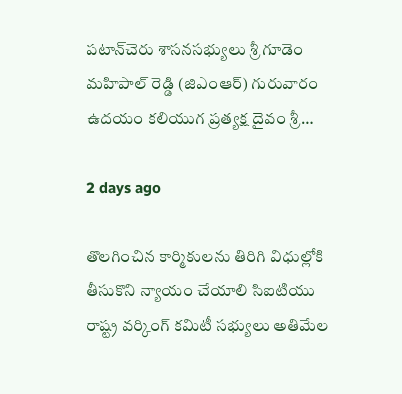పటాన్‌చెరు శాసనసభ్యులు శ్రీ గూడెం మహిపాల్ రెడ్డి (జిఎంఆర్) గురువారం ఉదయం కలియుగ ప్రత్యక్ష దైవం శ్రీ…

2 days ago

తొలగించిన కార్మికులను తిరిగి విధుల్లోకి తీసుకొని న్యాయం చేయాలి సిఐటియు రాష్ట్ర వర్కింగ్ కమిటీ సభ్యులు అతిమేల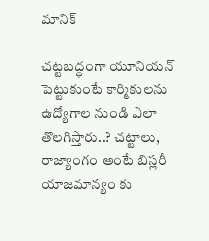మానిక్

చట్టబద్ధంగా యూనియన్ పెట్టుకుంటే కార్మికులను ఉద్యోగాల నుండి ఎలా తొలగిస్తారు..? చట్టాలు, రాజ్యాంగం అంటే బిస్లరీ యాజమాన్యం కు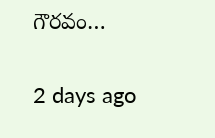గౌరవం…

2 days ago